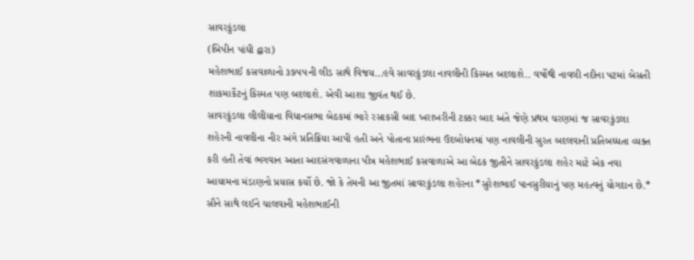સાવરકુંડલા
(બિપીન પાંધી દ્વારા)
મહેશભાઈ કસવાળાનો ૩૭૫૫ની લીડ સાથે વિજય…હવે સાવરકુંડલા નાવલીની કિસ્મત બદલાશે.. વર્ષોથી નાવલી નદીના પટમાં બેસતી શાકમાર્કેટનું કિસ્મત પણ બદલાશે. એવી આશા જીવંત થઈ છે.
સાવરકુંડલા લીલીયાના વિધાનસભા બેઠકમાં ભારે રસાકસી બાદ ખરાખરીની ટક્કર બાદ અંતે જેણે પ્રથમ ચરણમાં જ સાવરકુંડલા શહેરની નાવલીના નીર અંગે પ્રતિક્રિયા આપી હતી અને પોતાના પ્રારંભના ઉદબોધનમાં પણ નાવલીની સુરત બદલવાની પ્રતિબધ્ધતા વ્યક્ત કરી હતી તેવાં ભગવાન આતા આદસંગવાળાના પૌત્ર મહેશભાઈ કસવાળાએ આ બેઠક જીતીને સાવરકુંડલા શહેર માટે એક નવા આયામના મંડાણનો પ્રયાસ કર્યો છે. જો કે તેમની આ જીતમાં સાવરકુંડલા શહેરના *સુરેશભાઈ પાનસુરીયાનું પણ મહત્વનું યોગદાન છે.* સૌને સાથે લઈને ચાલવાની મહેશભાઈની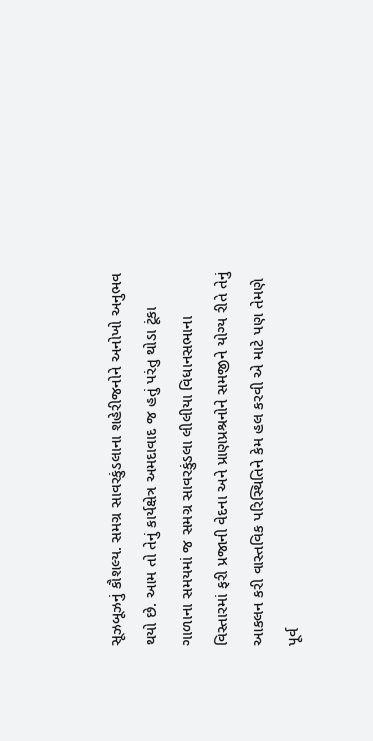સૂઝબૂઝનું કૌશલ્ય. સમગ્ર સાવરકુંડલાના શહેરીજનોને અનોખો અનુભવ થયો છે. આમ તો તેનું કાર્યક્ષેત્ર અમદાવાદ જ હતું પરંતુ થોડા ટૂંકા ગાળાના સમયમાં જ સમગ્ર સાવરકુંડલા લીલીયા વિધાનસભાના વિસ્તારમાં ફરી પ્રજાની વેદના અને પ્રાણપ્રશ્રનોને સમજીને યોગ્ય રીતે તેનું આકલન કરી વાસ્તવિક પરિસ્થિતિને કેમ હલ કરવી એ માટે પણ તેમણે પૂર્વ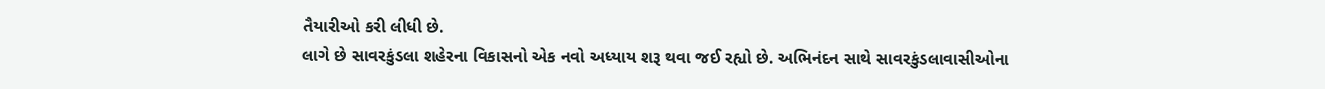તૈયારીઓ કરી લીધી છે.
લાગે છે સાવરકુંડલા શહેરના વિકાસનો એક નવો અધ્યાય શરૂ થવા જઈ રહ્યો છે. અભિનંદન સાથે સાવરકુંડલાવાસીઓના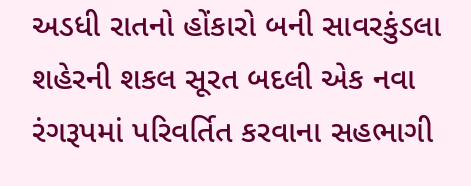અડધી રાતનો હોંકારો બની સાવરકુંડલા શહેરની શકલ સૂરત બદલી એક નવા રંગરૂપમાં પરિવર્તિત કરવાના સહભાગી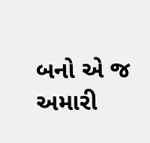બનો એ જ અમારી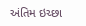અંતિમ ઇચ્છા